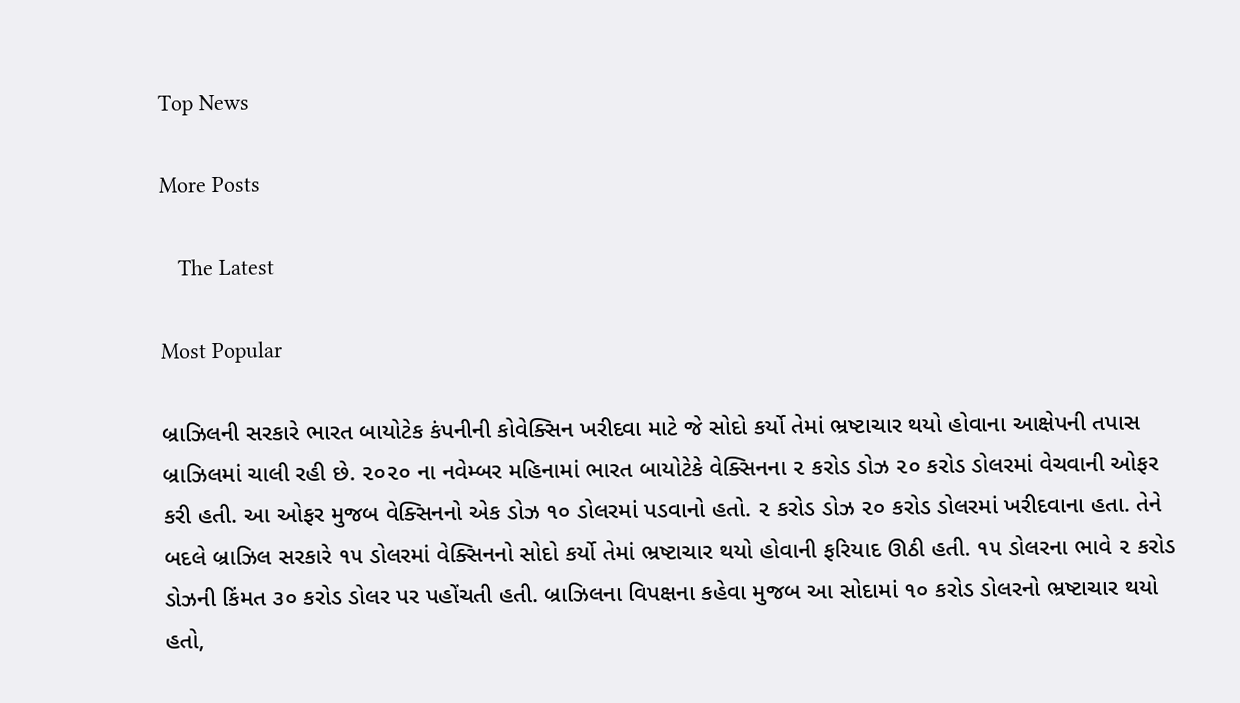Top News

More Posts

   The Latest

Most Popular

બ્રાઝિલની સરકારે ભારત બાયોટેક કંપનીની કોવેક્સિન ખરીદવા માટે જે સોદો કર્યો તેમાં ભ્રષ્ટાચાર થયો હોવાના આક્ષેપની તપાસ બ્રાઝિલમાં ચાલી રહી છે. ૨૦૨૦ ના નવેમ્બર મહિનામાં ભારત બાયોટેકે વેક્સિનના ૨ કરોડ ડોઝ ૨૦ કરોડ ડોલરમાં વેચવાની ઓફર કરી હતી. આ ઓફર મુજબ વેક્સિનનો એક ડોઝ ૧૦ ડોલરમાં પડવાનો હતો. ૨ કરોડ ડોઝ ૨૦ કરોડ ડોલરમાં ખરીદવાના હતા. તેને બદલે બ્રાઝિલ સરકારે ૧૫ ડોલરમાં વેક્સિનનો સોદો કર્યો તેમાં ભ્રષ્ટાચાર થયો હોવાની ફરિયાદ ઊઠી હતી. ૧૫ ડોલરના ભાવે ૨ કરોડ ડોઝની કિંમત ૩૦ કરોડ ડોલર પર પહોંચતી હતી. બ્રાઝિલના વિપક્ષના કહેવા મુજબ આ સોદામાં ૧૦ કરોડ ડોલરનો ભ્રષ્ટાચાર થયો હતો,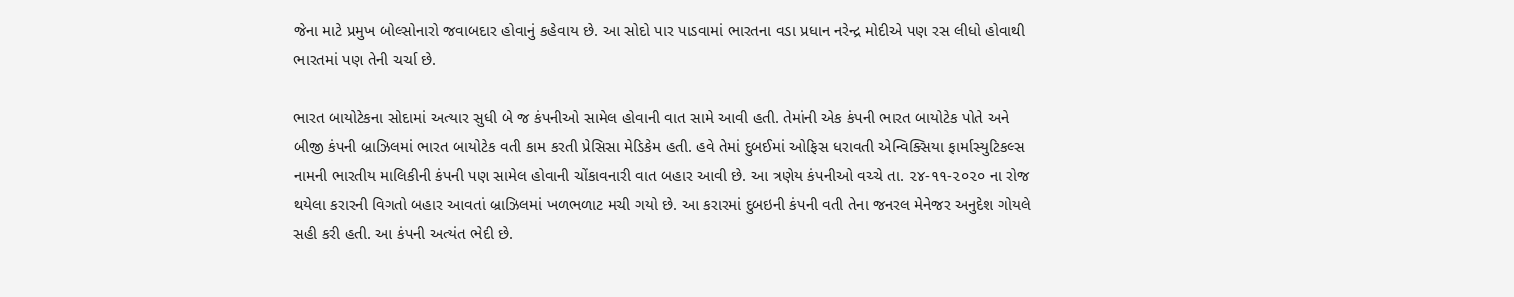જેના માટે પ્રમુખ બોલ્સોનારો જવાબદાર હોવાનું કહેવાય છે. આ સોદો પાર પાડવામાં ભારતના વડા પ્રધાન નરેન્દ્ર મોદીએ પણ રસ લીધો હોવાથી ભારતમાં પણ તેની ચર્ચા છે.

ભારત બાયોટેકના સોદામાં અત્યાર સુધી બે જ કંપનીઓ સામેલ હોવાની વાત સામે આવી હતી. તેમાંની એક કંપની ભારત બાયોટેક પોતે અને બીજી કંપની બ્રાઝિલમાં ભારત બાયોટેક વતી કામ કરતી પ્રેસિસા મેડિકેમ હતી. હવે તેમાં દુબઈમાં ઓફિસ ધરાવતી એન્વિક્સિયા ફાર્માસ્યુટિકલ્સ નામની ભારતીય માલિકીની કંપની પણ સામેલ હોવાની ચોંકાવનારી વાત બહાર આવી છે. આ ત્રણેય કંપનીઓ વચ્ચે તા. ૨૪-૧૧-૨૦૨૦ ના રોજ થયેલા કરારની વિગતો બહાર આવતાં બ્રાઝિલમાં ખળભળાટ મચી ગયો છે. આ કરારમાં દુબઇની કંપની વતી તેના જનરલ મેનેજર અનુદેશ ગોયલે સહી કરી હતી. આ કંપની અત્યંત ભેદી છે.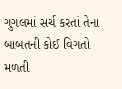ગુગલમાં સર્ચ કરતાં તેના બાબતની કોઈ વિગતો મળતી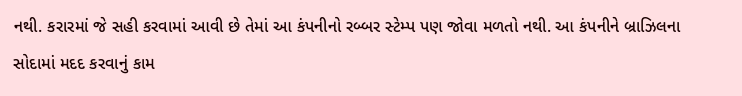નથી. કરારમાં જે સહી કરવામાં આવી છે તેમાં આ કંપનીનો રબ્બર સ્ટેમ્પ પણ જોવા મળતો નથી. આ કંપનીને બ્રાઝિલના સોદામાં મદદ કરવાનું કામ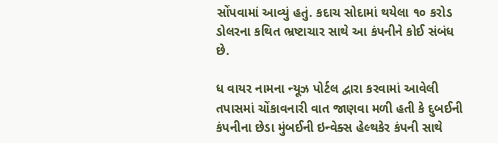સોંપવામાં આવ્યું હતું. કદાચ સોદામાં થયેલા ૧૦ કરોડ ડોલરના કથિત ભ્રષ્ટાચાર સાથે આ કંપનીને કોઈ સંબંધ છે.

ધ વાયર નામના ન્યૂઝ પોર્ટલ દ્વારા કરવામાં આવેલી તપાસમાં ચોંકાવનારી વાત જાણવા મળી હતી કે દુબઈની કંપનીના છેડા મુંબઈની ઇન્વેક્સ હેલ્થકેર કંપની સાથે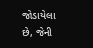જોડાયેલા છે, જેની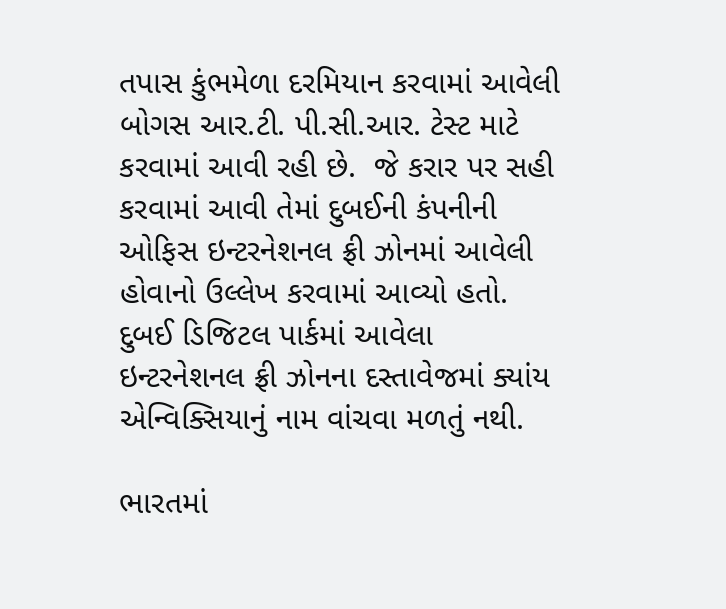તપાસ કુંભમેળા દરમિયાન કરવામાં આવેલી બોગસ આર.ટી. પી.સી.આર. ટેસ્ટ માટે કરવામાં આવી રહી છે.  જે કરાર પર સહી કરવામાં આવી તેમાં દુબઈની કંપનીની ઓફિસ ઇન્ટરનેશનલ ફ્રી ઝોનમાં આવેલી હોવાનો ઉલ્લેખ કરવામાં આવ્યો હતો. દુબઈ ડિજિટલ પાર્કમાં આવેલા ઇન્ટરનેશનલ ફ્રી ઝોનના દસ્તાવેજમાં ક્યાંય એન્વિક્સિયાનું નામ વાંચવા મળતું નથી.

ભારતમાં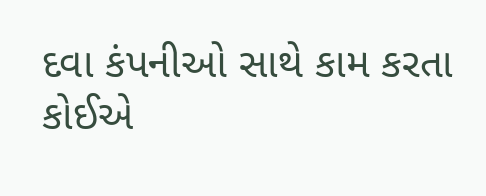દવા કંપનીઓ સાથે કામ કરતા કોઈએ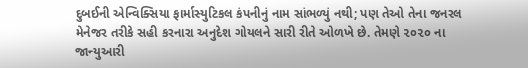દુબઈની એન્વિક્સિયા ફાર્માસ્યુટિકલ કંપનીનું નામ સાંભળ્યું નથી; પણ તેઓ તેના જનરલ મેનેજર તરીકે સહી કરનારા અનુદેશ ગોયલને સારી રીતે ઓળખે છે. તેમણે ૨૦૨૦ ના જાન્યુઆરી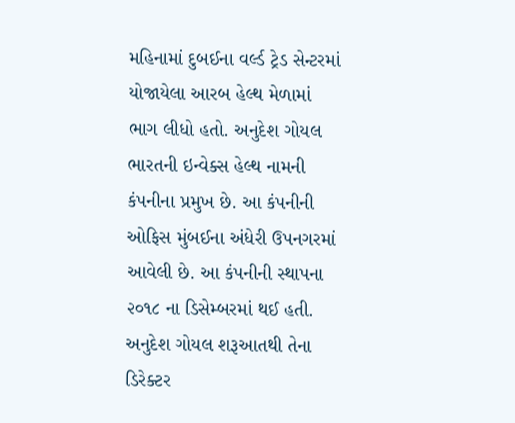મહિનામાં દુબઈના વર્લ્ડ ટ્રેડ સેન્ટરમાં યોજાયેલા આરબ હેલ્થ મેળામાં ભાગ લીધો હતો. અનુદેશ ગોયલ ભારતની ઇન્વેક્સ હેલ્થ નામની કંપનીના પ્રમુખ છે. આ કંપનીની ઓફિસ મુંબઈના અંધેરી ઉપનગરમાં આવેલી છે. આ કંપનીની સ્થાપના ૨૦૧૮ ના ડિસેમ્બરમાં થઈ હતી. અનુદેશ ગોયલ શરૂઆતથી તેના ડિરેક્ટર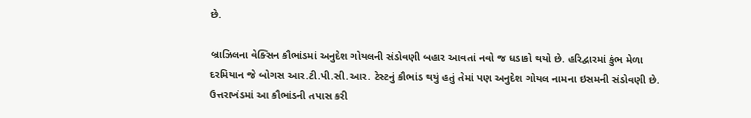છે.

બ્રાઝિલના વેક્સિન કૌભાંડમાં અનુદેશ ગોયલની સંડોવણી બહાર આવતાં નવો જ ધડાકો થયો છે. હરિદ્વારમાં કુંભ મેળા દરમિયાન જે બોગસ આર.ટી.પી.સી.આર. ટેસ્ટનું કૌભાંડ થયું હતું તેમાં પણ અનુદેશ ગોયલ નામના ઇસમની સંડોવણી છે. ઉત્તરાખંડમાં આ કૌભાંડની તપાસ કરી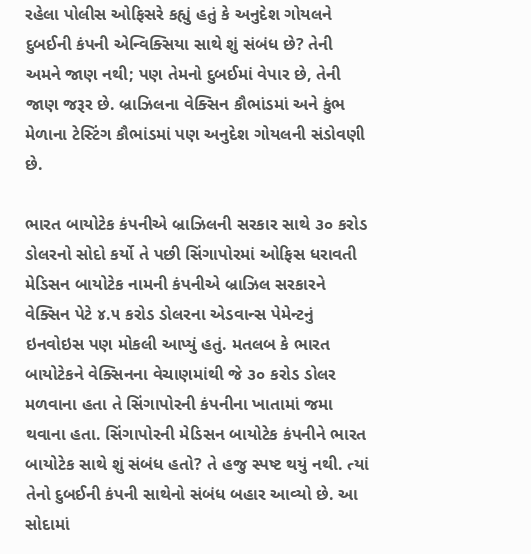રહેલા પોલીસ ઓફિસરે કહ્યું હતું કે અનુદેશ ગોયલને દુબઈની કંપની એન્વિક્સિયા સાથે શું સંબંધ છે? તેની અમને જાણ નથી; પણ તેમનો દુબઈમાં વેપાર છે, તેની જાણ જરૂર છે. બ્રાઝિલના વેક્સિન કૌભાંડમાં અને કુંભ મેળાના ટેસ્ટિંગ કૌભાંડમાં પણ અનુદેશ ગોયલની સંડોવણી છે.

ભારત બાયોટેક કંપનીએ બ્રાઝિલની સરકાર સાથે ૩૦ કરોડ ડોલરનો સોદો કર્યો તે પછી સિંગાપોરમાં ઓફિસ ધરાવતી મેડિસન બાયોટેક નામની કંપનીએ બ્રાઝિલ સરકારને વેક્સિન પેટે ૪.૫ કરોડ ડોલરના એડવાન્સ પેમેન્ટનું ઇનવોઇસ પણ મોકલી આપ્યું હતું. મતલબ કે ભારત બાયોટેકને વેક્સિનના વેચાણમાંથી જે ૩૦ કરોડ ડોલર મળવાના હતા તે સિંગાપોરની કંપનીના ખાતામાં જમા થવાના હતા. સિંગાપોરની મેડિસન બાયોટેક કંપનીને ભારત બાયોટેક સાથે શું સંબંધ હતો? તે હજુ સ્પષ્ટ થયું નથી. ત્યાં તેનો દુબઈની કંપની સાથેનો સંબંધ બહાર આવ્યો છે. આ સોદામાં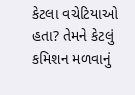કેટલા વચેટિયાઓ હતા? તેમને કેટલું કમિશન મળવાનું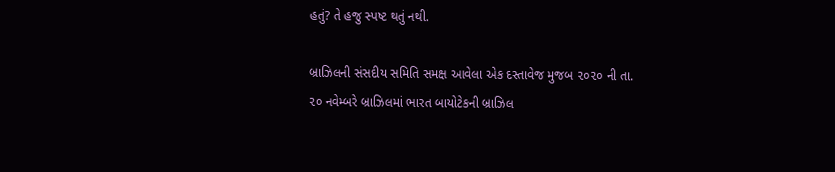હતું? તે હજુ સ્પષ્ટ થતું નથી.

બ્રાઝિલની સંસદીય સમિતિ સમક્ષ આવેલા એક દસ્તાવેજ મુજબ ૨૦૨૦ ની તા. ૨૦ નવેમ્બરે બ્રાઝિલમાં ભારત બાયોટેકની બ્રાઝિલ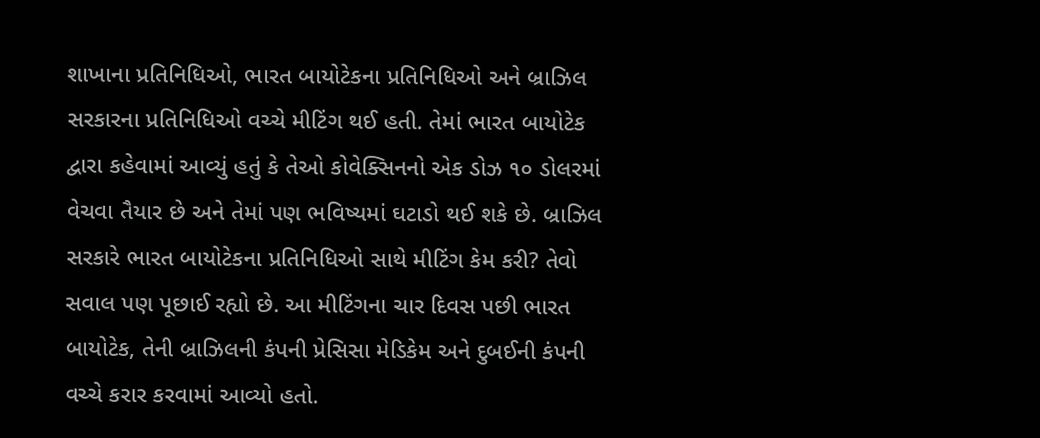શાખાના પ્રતિનિધિઓ, ભારત બાયોટેકના પ્રતિનિધિઓ અને બ્રાઝિલ સરકારના પ્રતિનિધિઓ વચ્ચે મીટિંગ થઈ હતી. તેમાં ભારત બાયોટેક દ્વારા કહેવામાં આવ્યું હતું કે તેઓ કોવેક્સિનનો એક ડોઝ ૧૦ ડોલરમાં વેચવા તૈયાર છે અને તેમાં પણ ભવિષ્યમાં ઘટાડો થઈ શકે છે. બ્રાઝિલ સરકારે ભારત બાયોટેકના પ્રતિનિધિઓ સાથે મીટિંગ કેમ કરી? તેવો સવાલ પણ પૂછાઈ રહ્યો છે. આ મીટિંગના ચાર દિવસ પછી ભારત બાયોટેક, તેની બ્રાઝિલની કંપની પ્રેસિસા મેડિકેમ અને દુબઈની કંપની વચ્ચે કરાર કરવામાં આવ્યો હતો.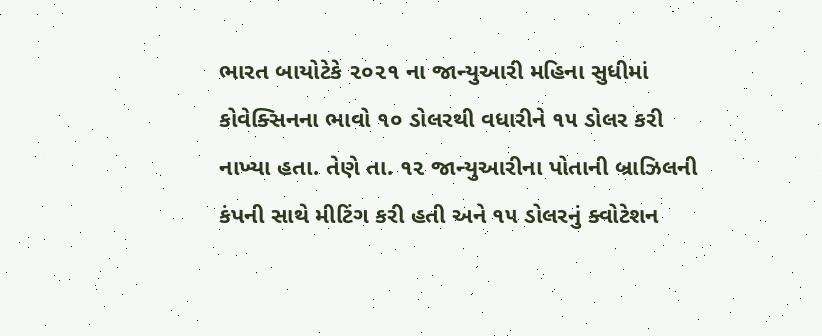ભારત બાયોટેકે ૨૦૨૧ ના જાન્યુઆરી મહિના સુધીમાં કોવેક્સિનના ભાવો ૧૦ ડોલરથી વધારીને ૧૫ ડોલર કરી નાખ્યા હતા. તેણે તા. ૧૨ જાન્યુઆરીના પોતાની બ્રાઝિલની કંપની સાથે મીટિંગ કરી હતી અને ૧૫ ડોલરનું ક્વોટેશન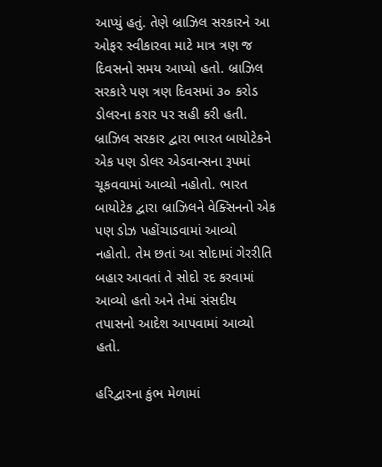આપ્યું હતું. તેણે બ્રાઝિલ સરકારને આ ઓફર સ્વીકારવા માટે માત્ર ત્રણ જ દિવસનો સમય આપ્યો હતો. બ્રાઝિલ સરકારે પણ ત્રણ દિવસમાં ૩૦ કરોડ ડોલરના કરાર પર સહી કરી હતી. બ્રાઝિલ સરકાર દ્વારા ભારત બાયોટેકને એક પણ ડોલર એડવાન્સના રૂપમાં ચૂકવવામાં આવ્યો નહોતો. ભારત બાયોટેક દ્વારા બ્રાઝિલને વેક્સિનનો એક પણ ડોઝ પહોંચાડવામાં આવ્યો નહોતો. તેમ છતાં આ સોદામાં ગેરરીતિ બહાર આવતાં તે સોદો રદ કરવામાં આવ્યો હતો અને તેમાં સંસદીય તપાસનો આદેશ આપવામાં આવ્યો હતો.

હરિદ્વારના કુંભ મેળામાં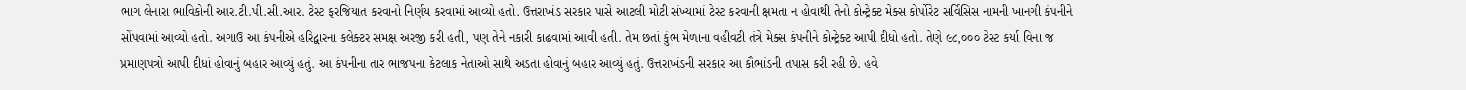ભાગ લેનારા ભાવિકોની આર.ટી.પી.સી.આર. ટેસ્ટ ફરજિયાત કરવાનો નિર્ણય કરવામાં આવ્યો હતો. ઉત્તરાખંડ સરકાર પાસે આટલી મોટી સંખ્યામાં ટેસ્ટ કરવાની ક્ષમતા ન હોવાથી તેનો કોન્ટ્રેક્ટ મેક્સ કોર્પોરેટ સર્વિસિસ નામની ખાનગી કંપનીને સોંપવામાં આવ્યો હતો. અગાઉ આ કંપનીએ હરિદ્વારના કલેક્ટર સમક્ષ અરજી કરી હતી, પણ તેને નકારી કાઢવામાં આવી હતી. તેમ છતાં કુંભ મેળાના વહીવટી તંત્રે મેક્સ કંપનીને કોન્ટ્રેક્ટ આપી દીધો હતો. તેણે ૯૮,૦૦૦ ટેસ્ટ કર્યા વિના જ પ્રમાણપત્રો આપી દીધાં હોવાનું બહાર આવ્યું હતું. આ કંપનીના તાર ભાજપના કેટલાક નેતાઓ સાથે અડતા હોવાનું બહાર આવ્યું હતું. ઉત્તરાખંડની સરકાર આ કૌભાંડની તપાસ કરી રહી છે. હવે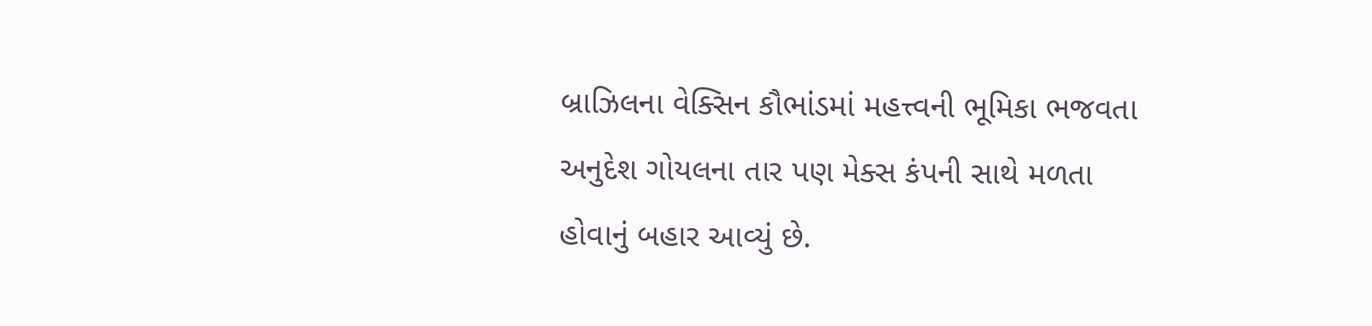બ્રાઝિલના વેક્સિન કૌભાંડમાં મહત્ત્વની ભૂમિકા ભજવતા અનુદેશ ગોયલના તાર પણ મેક્સ કંપની સાથે મળતા હોવાનું બહાર આવ્યું છે.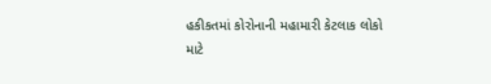હકીકતમાં કોરોનાની મહામારી કેટલાક લોકો માટે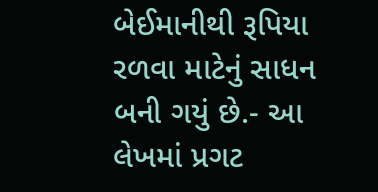બેઈમાનીથી રૂપિયા રળવા માટેનું સાધન બની ગયું છે.- આ લેખમાં પ્રગટ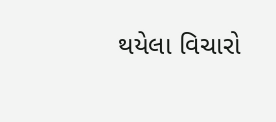થયેલા વિચારો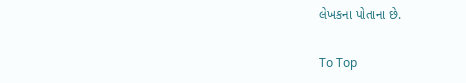લેખકના પોતાના છે.

To Top